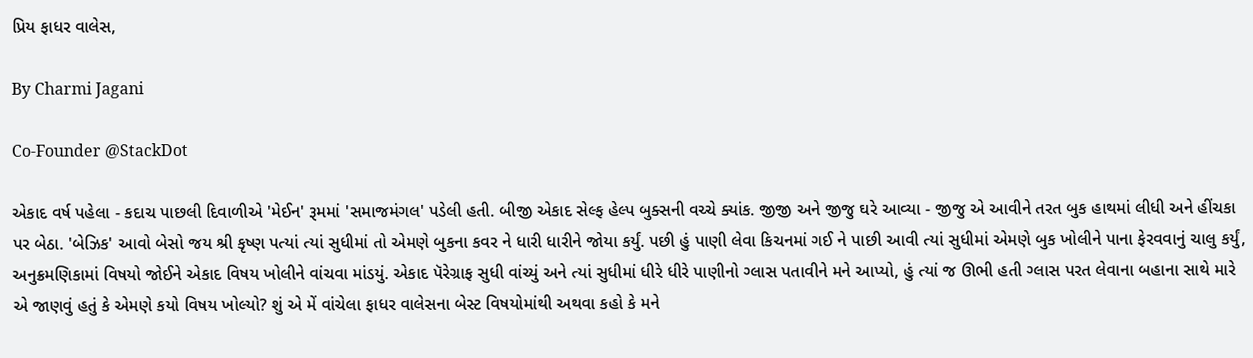પ્રિય ફાધર વાલેસ,

By Charmi Jagani

Co-Founder @StackDot

એકાદ વર્ષ પહેલા - કદાચ પાછલી દિવાળીએ 'મેઈન' રૂમમાં 'સમાજમંગલ' પડેલી હતી. બીજી એકાદ સેલ્ફ હેલ્પ બુક્સની વચ્ચે ક્યાંક. જીજી અને જીજુ ઘરે આવ્યા - જીજુ એ આવીને તરત બુક હાથમાં લીધી અને હીંચકા પર બેઠા. 'બેઝિક' આવો બેસો જય શ્રી કૃષ્ણ પત્યાં ત્યાં સુધીમાં તો એમણે બુકના કવર ને ધારી ધારીને જોયા કર્યું. પછી હું પાણી લેવા કિચનમાં ગઈ ને પાછી આવી ત્યાં સુધીમાં એમણે બુક ખોલીને પાના ફેરવવાનું ચાલુ કર્યું, અનુક્રમણિકામાં વિષયો જોઈને એકાદ વિષય ખોલીને વાંચવા માંડયું. એકાદ પૅરેગ્રાફ સુધી વાંચ્યું અને ત્યાં સુધીમાં ધીરે ધીરે પાણીનો ગ્લાસ પતાવીને મને આપ્યો, હું ત્યાં જ ઊભી હતી ગ્લાસ પરત લેવાના બહાના સાથે મારે એ જાણવું હતું કે એમણે કયો વિષય ખોલ્યો? શું એ મેં વાંચેલા ફાધર વાલેસના બેસ્ટ વિષયોમાંથી અથવા કહો કે મને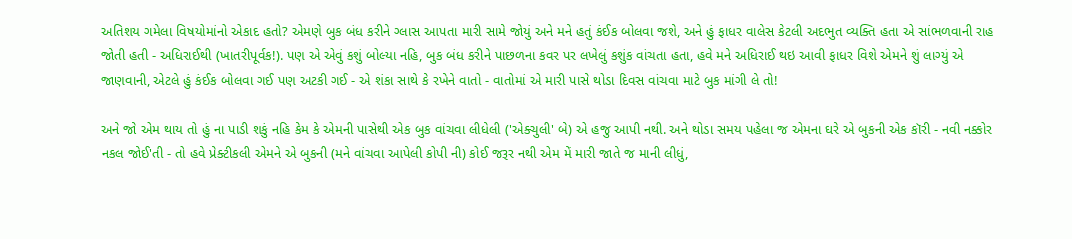અતિશય ગમેલા વિષયોમાંનો એકાદ હતો? એમણે બુક બંધ કરીને ગ્લાસ આપતા મારી સામે જોયું અને મને હતું કંઈક બોલવા જશે, અને હું ફાધર વાલેસ કેટલી અદભુત વ્યક્તિ હતા એ સાંભળવાની રાહ જોતી હતી - અધિરાઈથી (ખાતરીપૂર્વક!). પણ એ એવું કશું બોલ્યા નહિ, બુક બંધ કરીને પાછળના કવર પર લખેલું કશુંક વાંચતા હતા, હવે મને અધિરાઈ થઇ આવી ફાધર વિશે એમને શું લાગ્યું એ જાણવાની, એટલે હું કંઈક બોલવા ગઈ પણ અટકી ગઈ - એ શંકા સાથે કે રખેને વાતો - વાતોમાં એ મારી પાસે થોડા દિવસ વાંચવા માટે બુક માંગી લે તો!

અને જો એમ થાય તો હું ના પાડી શકું નહિ કેમ કે એમની પાસેથી એક બુક વાંચવા લીધેલી ('એક્ચુલી' બે) એ હજુ આપી નથી. અને થોડા સમય પહેલા જ એમના ઘરે એ બુકની એક કૉરી - નવી નક્કોર નકલ જોઈ'તી - તો હવે પ્રેક્ટીકલી એમને એ બુકની (મને વાંચવા આપેલી કોપી ની) કોઈ જરૂર નથી એમ મેં મારી જાતે જ માની લીધું,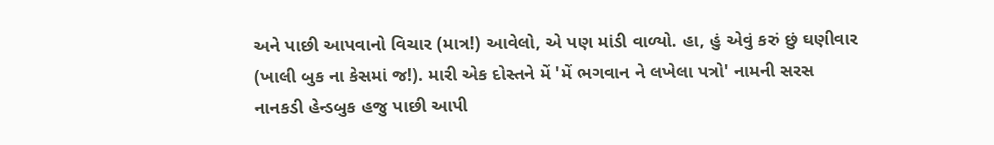અને પાછી આપવાનો વિચાર (માત્ર!) આવેલો, એ પણ માંડી વાળ્યો. હા, હું એવું કરું છું ઘણીવાર (ખાલી બુક ના કેસમાં જ!). મારી એક દોસ્તને મેં 'મેં ભગવાન ને લખેલા પત્રો' નામની સરસ નાનકડી હેન્ડબુક હજુ પાછી આપી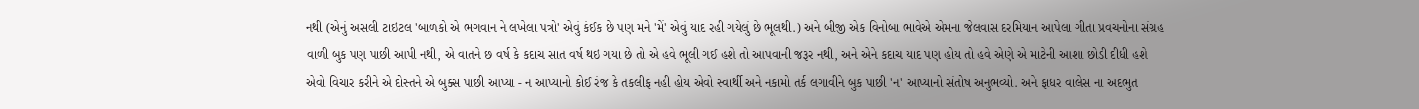નથી (એનું અસલી ટાઇટલ 'બાળકો એ ભગવાન ને લખેલા પત્રો' એવું કંઈક છે પણ મને 'મેં' એવું યાદ રહી ગયેલું છે ભૂલથી.) અને બીજી એક વિનોબા ભાવેએ એમના જેલવાસ દરમિયાન આપેલા ગીતા પ્રવચનોના સંગ્રહ વાળી બુક પણ પાછી આપી નથી, એ વાતને છ વર્ષ કે કદાચ સાત વર્ષ થઇ ગયા છે તો એ હવે ભૂલી ગઈ હશે તો આપવાની જરૂર નથી, અને એને કદાચ યાદ પણ હોય તો હવે એણે એ માટેની આશા છોડી દીધી હશે એવો વિચાર કરીને એ દોસ્તને એ બુક્સ પાછી આપ્યા - ન આપ્યાનો કોઈ રંજ કે તકલીફ નહી હોય એવો સ્વાર્થી અને નકામો તર્ક લગાવીને બુક પાછી 'ન' આપ્યાનો સંતોષ અનુભવ્યો. અને ફાધર વાલેસ ના અદભુત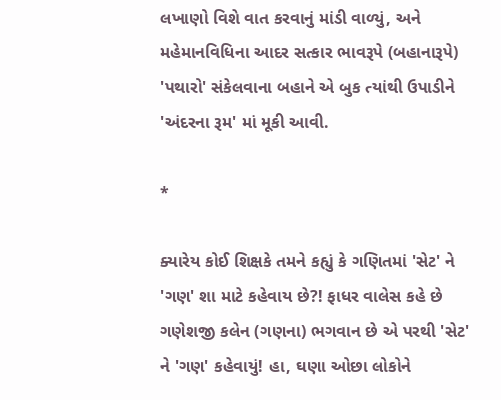લખાણો વિશે વાત કરવાનું માંડી વાળ્યું, અને મહેમાનવિધિના આદર સત્કાર ભાવરૂપે (બહાનારૂપે) 'પથારો' સંકેલવાના બહાને એ બુક ત્યાંથી ઉપાડીને 'અંદરના રૂમ' માં મૂકી આવી.

*

ક્યારેય કોઈ શિક્ષકે તમને કહ્યું કે ગણિતમાં 'સેટ' ને 'ગણ' શા માટે કહેવાય છે?! ફાધર વાલેસ કહે છે ગણેશજી કલેન (ગણના) ભગવાન છે એ પરથી 'સેટ' ને 'ગણ' કહેવાયું! હા, ઘણા ઓછા લોકોને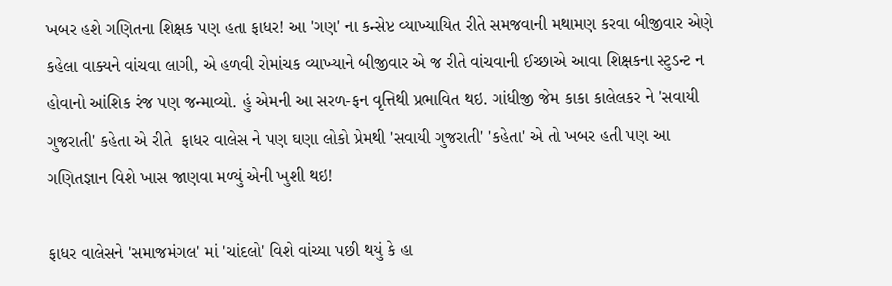ખબર હશે ગણિતના શિક્ષક પણ હતા ફાધર! આ 'ગણ' ના કન્સેપ્ટ વ્યાખ્યાયિત રીતે સમજવાની મથામણ કરવા બીજીવાર એણે કહેલા વાક્યને વાંચવા લાગી, એ હળવી રોમાંચક વ્યાખ્યાને બીજીવાર એ જ રીતે વાંચવાની ઈચ્છાએ આવા શિક્ષકના સ્ટુડન્ટ ન હોવાનો આંશિક રંજ પણ જન્માવ્યો. હું એમની આ સરળ-ફન વૃત્તિથી પ્રભાવિત થઇ. ગાંધીજી જેમ કાકા કાલેલકર ને 'સવાયી ગુજરાતી' કહેતા એ રીતે  ફાધર વાલેસ ને પણ ઘણા લોકો પ્રેમથી 'સવાયી ગુજરાતી' 'કહેતા' એ તો ખબર હતી પણ આ ગણિતજ્ઞાન વિશે ખાસ જાણવા મળ્યું એની ખુશી થઇ!

ફાધર વાલેસને 'સમાજમંગલ' માં 'ચાંદલો' વિશે વાંચ્યા પછી થયું કે હા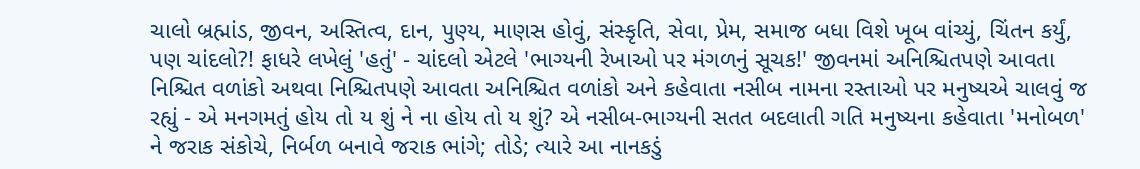ચાલો બ્રહ્માંડ, જીવન, અસ્તિત્વ, દાન, પુણ્ય, માણસ હોવું, સંસ્કૃતિ, સેવા, પ્રેમ, સમાજ બધા વિશે ખૂબ વાંચ્યું, ચિંતન કર્યું, પણ ચાંદલો?! ફાધરે લખેલું 'હતું' - ચાંદલો એટલે 'ભાગ્યની રેખાઓ પર મંગળનું સૂચક!' જીવનમાં અનિશ્ચિતપણે આવતા નિશ્ચિત વળાંકો અથવા નિશ્ચિતપણે આવતા અનિશ્ચિત વળાંકો અને કહેવાતા નસીબ નામના રસ્તાઓ પર મનુષ્યએ ચાલવું જ રહ્યું - એ મનગમતું હોય તો ય શું ને ના હોય તો ય શું? એ નસીબ-ભાગ્યની સતત બદલાતી ગતિ મનુષ્યના કહેવાતા 'મનોબળ' ને જરાક સંકોચે, નિર્બળ બનાવે જરાક ભાંગે; તોડે; ત્યારે આ નાનકડું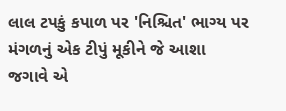લાલ ટપકું કપાળ પર 'નિશ્ચિત' ભાગ્ય પર મંગળનું એક ટીપું મૂકીને જે આશા જગાવે એ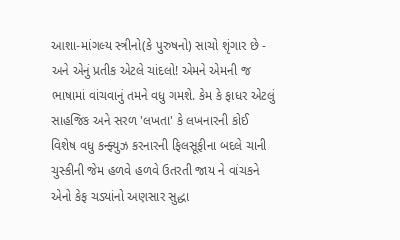આશા-માંગલ્ય સ્ત્રીનો(કે પુરુષનો) સાચો શૃંગાર છે - અને એનું પ્રતીક એટલે ચાંદલો! એમને એમની જ ભાષામાં વાંચવાનું તમને વધુ ગમશે. કેમ કે ફાધર એટલું સાહજિક અને સરળ 'લખતા' કે લખનારની કોઈ વિશેષ વધુ કન્ફ્યુઝ કરનારની ફિલસૂફીના બદલે ચાની ચુસ્કીની જેમ હળવે હળવે ઉતરતી જાય ને વાંચકને એનો કેફ ચડ્યાંનો અણસાર સુદ્ધા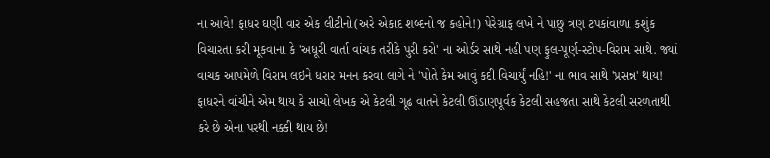ના આવે! ફાધર ઘણી વાર એક લીટીનો(અરે એકાદ શબ્દનો જ કહોને!) પેરેગ્રાફ લખે ને પાછુ ત્રણ ટપકાંવાળા કશુંક વિચારતા કરી મૂકવાના કે 'અધૂરી વાર્તા વાંચક તરીકે પુરી કરો' ના ઓર્ડર સાથે નહી પણ ફુલ-પૂર્ણ-સ્ટોપ-વિરામ સાથે. જ્યાં વાચક આપમેળે વિરામ લઇને ધરાર મનન કરવા લાગે ને 'પોતે કેમ આવું કદી વિચાર્યું નહિ!' ના ભાવ સાથે 'પ્રસન્ન' થાય! ફાધરને વાંચીને એમ થાય કે સાચો લેખક એ કેટલી ગૂઢ વાતને કેટલી ઊંડાણપૂર્વક કેટલી સહજતા સાથે કેટલી સરળતાથી કરે છે એના પરથી નક્કી થાય છે!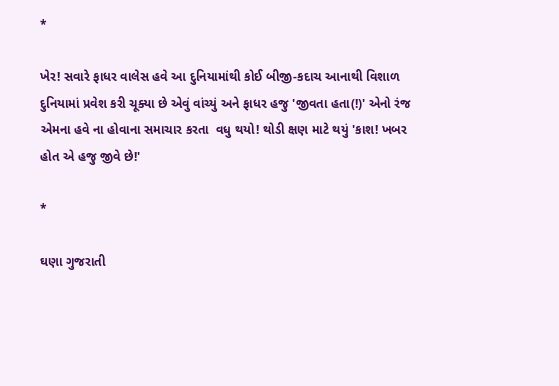*

ખેર! સવારે ફાધર વાલેસ હવે આ દુનિયામાંથી કોઈ બીજી-કદાચ આનાથી વિશાળ દુનિયામાં પ્રવેશ કરી ચૂક્યા છે એવું વાંચ્યું અને ફાધર હજુ 'જીવતા હતા(!)' એનો રંજ એમના હવે ના હોવાના સમાચાર કરતા  વધુ થયો! થોડી ક્ષણ માટે થયું 'કાશ! ખબર હોત એ હજુ જીવે છે!'

*

ઘણા ગુજરાતી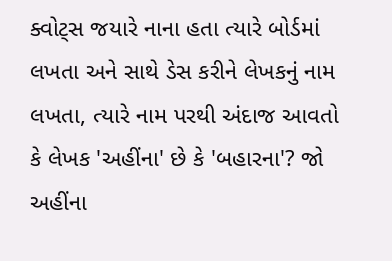ક્વોટ્સ જયારે નાના હતા ત્યારે બોર્ડમાં લખતા અને સાથે ડેસ કરીને લેખકનું નામ લખતા, ત્યારે નામ પરથી અંદાજ આવતો કે લેખક 'અહીંના' છે કે 'બહારના'? જો અહીંના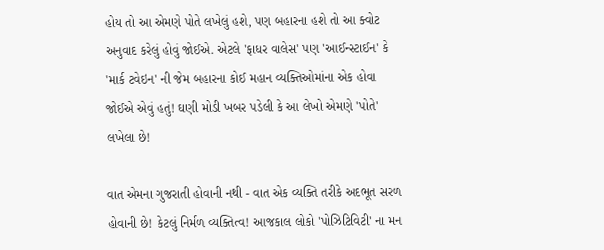હોય તો આ એમણે પોતે લખેલું હશે, પણ બહારના હશે તો આ ક્વોટ અનુવાદ કરેલું હોવું જોઈએ. એટલે 'ફાધર વાલેસ' પણ 'આઈન્સ્ટાઈન' કે 'માર્ક ટવેઇન' ની જેમ બહારના કોઈ મહાન વ્યક્તિઓમાંના એક હોવા જોઈએ એવું હતું! ઘણી મોડી ખબર પડેલી કે આ લેખો એમણે 'પોતે' લખેલા છે!

વાત એમના ગુજરાતી હોવાની નથી - વાત એક વ્યક્તિ તરીકે અદભૂત સરળ હોવાની છે! કેટલું નિર્મળ વ્યક્તિત્વ! આજકાલ લોકો 'પોઝિટિવિટી' ના મન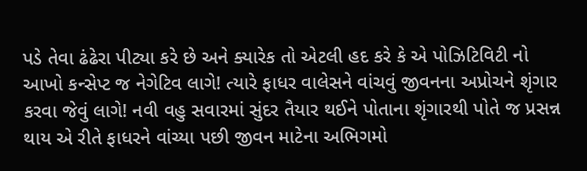પડે તેવા ઢંઢેરા પીટ્યા કરે છે અને ક્યારેક તો એટલી હદ કરે કે એ પોઝિટિવિટી નો આખો કન્સેપ્ટ જ નેગેટિવ લાગે! ત્યારે ફાધર વાલેસને વાંચવું જીવનના અપ્રોચને શૃંગાર કરવા જેવું લાગે! નવી વહુ સવારમાં સુંદર તૈયાર થઈને પોતાના શૃંગારથી પોતે જ પ્રસન્ન થાય એ રીતે ફાધરને વાંચ્યા પછી જીવન માટેના અભિગમો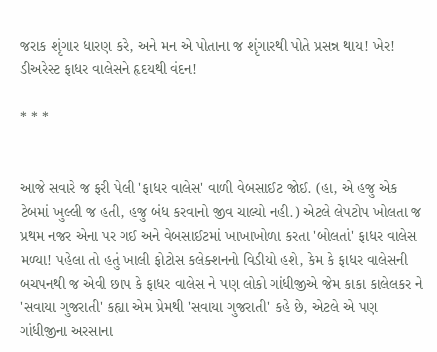જરાક શૃંગાર ધારણ કરે, અને મન એ પોતાના જ શૃંગારથી પોતે પ્રસન્ન થાય! ખેર! ડીઅરેસ્ટ ફાધર વાલેસને હૃદયથી વંદન!

* * *


આજે સવારે જ ફરી પેલી 'ફાધર વાલેસ' વાળી વેબસાઈટ જોઈ. (હા, એ હજુ એક ટેબમાં ખુલ્લી જ હતી, હજુ બંધ કરવાનો જીવ ચાલ્યો નહી.) એટલે લેપટોપ ખોલતા જ પ્રથમ નજર એના પર ગઈ અને વેબસાઈટમાં ખાખાખોળા કરતા 'બોલતાં' ફાધર વાલેસ મળ્યા! પહેલા તો હતું ખાલી ફોટોસ કલેક્શનનો વિડીયો હશે, કેમ કે ફાધર વાલેસની બચપનથી જ એવી છાપ કે ફાધર વાલેસ ને પણ લોકો ગાંધીજીએ જેમ કાકા કાલેલકર ને 'સવાયા ગુજરાતી' કહ્યા એમ પ્રેમથી 'સવાયા ગુજરાતી' કહે છે, એટલે એ પણ ગાંધીજીના અરસાના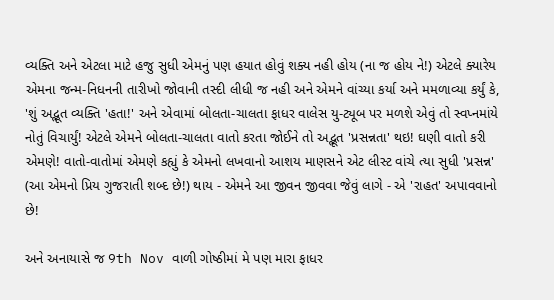વ્યક્તિ અને એટલા માટે હજુ સુધી એમનું પણ હયાત હોવું શક્ય નહી હોય (ના જ હોય ને!) એટલે ક્યારેય એમના જન્મ-નિધનની તારીખો જોવાની તસ્દી લીધી જ નહી અને એમને વાંચ્યા કર્યા અને મમળાવ્યા કર્યું કે, 'શું અદ્ભૂત વ્યક્તિ 'હતા!' અને એવામાં બોલતા-ચાલતા ફાધર વાલેસ યુ-ટ્યૂબ પર મળશે એવું તો સ્વપ્નમાંયે નોતું વિચાર્યું! એટલે એમને બોલતા-ચાલતા વાતો કરતા જોઈને તો અદ્ભૂત 'પ્રસન્નતા' થઇ! ઘણી વાતો કરી એમણે! વાતો-વાતોમાં એમણે કહ્યું કે એમનો લખવાનો આશય માણસને એટ લીસ્ટ વાંચે ત્યા સુધી 'પ્રસન્ન' (આ એમનો પ્રિય ગુજરાતી શબ્દ છે!) થાય - એમને આ જીવન જીવવા જેવું લાગે - એ 'રાહત' અપાવવાનો છે!

અને અનાયાસે જ 9th Nov વાળી ગોષ્ઠીમાં મે પણ મારા ફાધર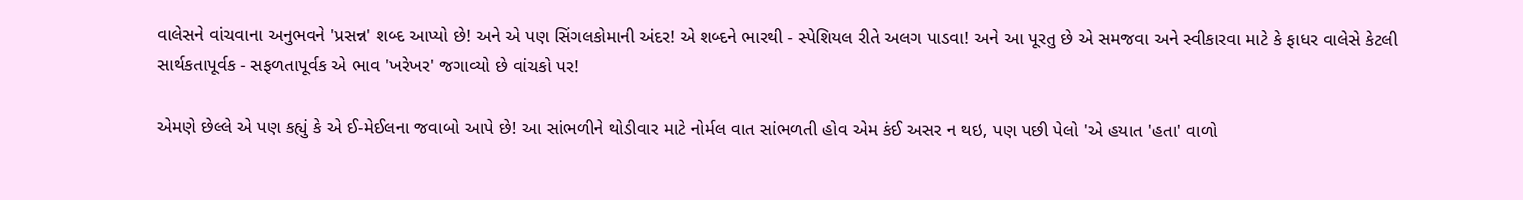વાલેસને વાંચવાના અનુભવને 'પ્રસન્ન' શબ્દ આપ્યો છે! અને એ પણ સિંગલકોમાની અંદર! એ શબ્દને ભારથી - સ્પેશિયલ રીતે અલગ પાડવા! અને આ પૂરતુ છે એ સમજવા અને સ્વીકારવા માટે કે ફાધર વાલેસે કેટલી સાર્થકતાપૂર્વક - સફળતાપૂર્વક એ ભાવ 'ખરેખર' જગાવ્યો છે વાંચકો પર!

એમણે છેલ્લે એ પણ કહ્યું કે એ ઈ-મેઈલના જવાબો આપે છે! આ સાંભળીને થોડીવાર માટે નોર્મલ વાત સાંભળતી હોવ એમ કંઈ અસર ન થઇ, પણ પછી પેલો 'એ હયાત 'હતા' વાળો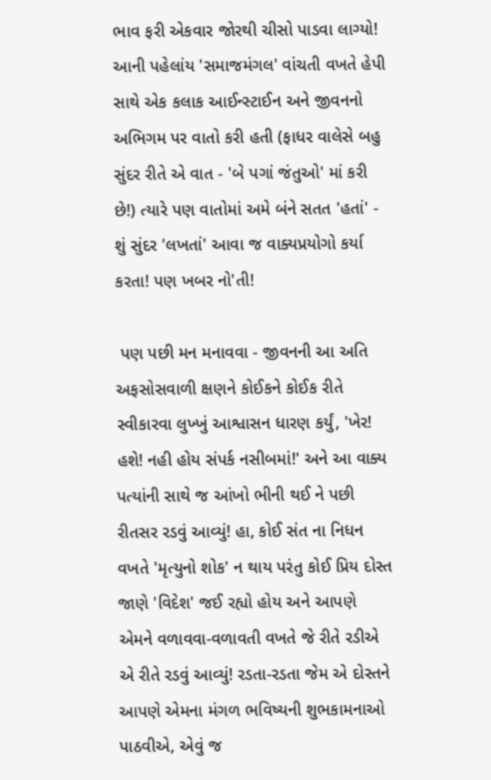ભાવ ફરી એકવાર જોરથી ચીસો પાડવા લાગ્યો! આની પહેલાંય 'સમાજમંગલ' વાંચતી વખતે હેપી સાથે એક કલાક આઈન્સ્ટાઈન અને જીવનનો અભિગમ પર વાતો કરી હતી (ફાધર વાલેસે બહુ સુંદર રીતે એ વાત - 'બે પગાં જંતુઓ' માં કરી છે!) ત્યારે પણ વાતોમાં અમે બંને સતત 'હતાં' - શું સુંદર 'લખતાં' આવા જ વાક્યપ્રયોગો કર્યા કરતા! પણ ખબર નો'તી!

 પણ પછી મન મનાવવા - જીવનની આ અતિ અફસોસવાળી ક્ષણને કોઈકને કોઈક રીતે સ્વીકારવા લુખ્ખું આશ્વાસન ધારણ કર્યું, 'ખેર! હશે! નહી હોય સંપર્ક નસીબમાં!' અને આ વાક્ય પત્યાંની સાથે જ આંખો ભીની થઈ ને પછી રીતસર રડવું આવ્યું! હા, કોઈ સંત ના નિધન વખતે 'મૃત્યુનો શોક' ન થાય પરંતુ કોઈ પ્રિય દોસ્ત જાણે 'વિદેશ' જઈ રહ્યો હોય અને આપણે એમને વળાવવા-વળાવતી વખતે જે રીતે રડીએ એ રીતે રડવું આવ્યું! રડતા-રડતા જેમ એ દોસ્તને આપણે એમના મંગળ ભવિષ્યની શુભકામનાઓ પાઠવીએ, એવું જ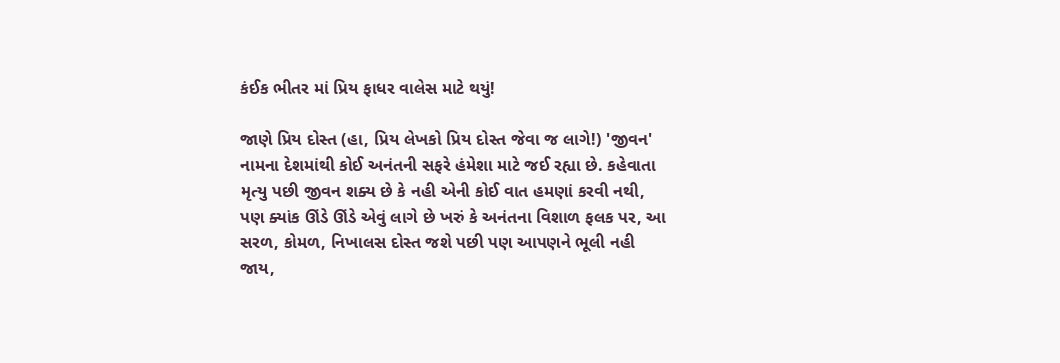કંઈક ભીતર માં પ્રિય ફાધર વાલેસ માટે થયું!

જાણે પ્રિય દોસ્ત (હા, પ્રિય લેખકો પ્રિય દોસ્ત જેવા જ લાગે!) 'જીવન' નામના દેશમાંથી કોઈ અનંતની સફરે હંમેશા માટે જઈ રહ્યા છે. કહેવાતા મૃત્યુ પછી જીવન શક્ય છે કે નહી એની કોઈ વાત હમણાં કરવી નથી, પણ ક્યાંક ઊંડે ઊંડે એવું લાગે છે ખરું કે અનંતના વિશાળ ફલક પર, આ સરળ, કોમળ, નિખાલસ દોસ્ત જશે પછી પણ આપણને ભૂલી નહી જાય,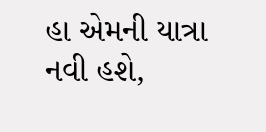હા એમની યાત્રા નવી હશે,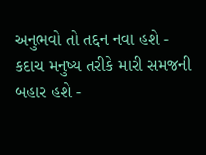અનુભવો તો તદ્દન નવા હશે - કદાચ મનુષ્ય તરીકે મારી સમજની બહાર હશે -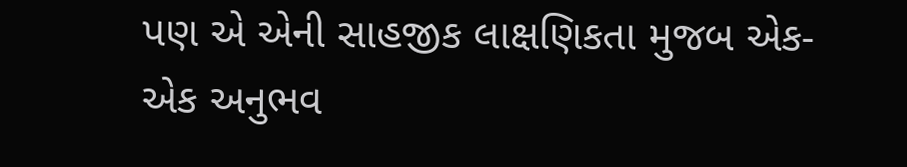પણ એ એની સાહજીક લાક્ષણિકતા મુજબ એક-એક અનુભવ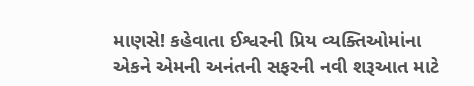માણસે! કહેવાતા ઈશ્વરની પ્રિય વ્યક્તિઓમાંના એકને એમની અનંતની સફરની નવી શરૂઆત માટે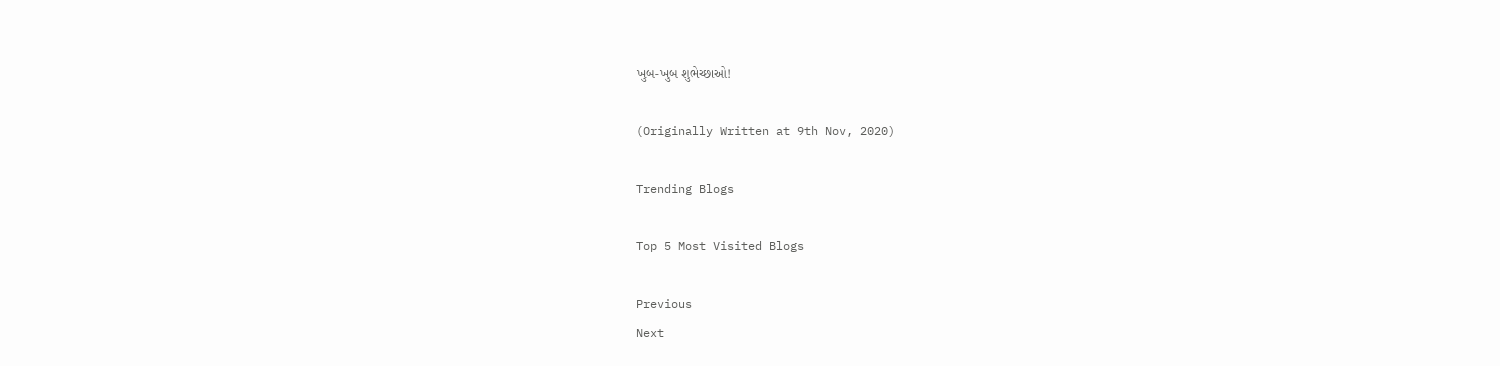ખુબ-ખુબ શુભેચ્છાઓ!

(Originally Written at 9th Nov, 2020)

Trending Blogs

Top 5 Most Visited Blogs

Previous
Next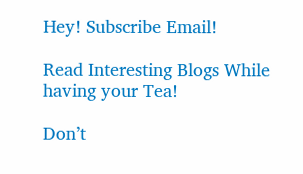Hey! Subscribe Email!

Read Interesting Blogs While having your Tea!

Don’t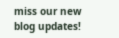miss our new blog updates!